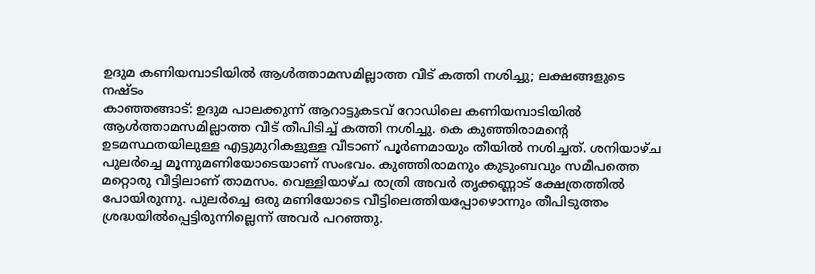ഉദുമ കണിയമ്പാടിയിൽ ആൾത്താമസമില്ലാത്ത വീട് കത്തി നശിച്ചു; ലക്ഷങ്ങളുടെ നഷ്ടം
കാഞ്ഞങ്ങാട്: ഉദുമ പാലക്കുന്ന് ആറാട്ടുകടവ് റോഡിലെ കണിയമ്പാടിയിൽ ആൾത്താമസമില്ലാത്ത വീട് തീപിടിച്ച് കത്തി നശിച്ചു. കെ കുഞ്ഞിരാമന്റെ ഉടമസ്ഥതയിലുള്ള എട്ടുമുറികളുള്ള വീടാണ് പൂർണമായും തീയിൽ നശിച്ചത്. ശനിയാഴ്ച പുലർച്ചെ മൂന്നുമണിയോടെയാണ് സംഭവം. കുഞ്ഞിരാമനും കുടുംബവും സമീപത്തെ മറ്റൊരു വീട്ടിലാണ് താമസം. വെള്ളിയാഴ്ച രാത്രി അവർ തൃക്കണ്ണാട് ക്ഷേത്രത്തിൽ പോയിരുന്നു. പുലർച്ചെ ഒരു മണിയോടെ വീട്ടിലെത്തിയപ്പോഴൊന്നും തീപിടുത്തം ശ്രദ്ധയിൽപ്പെട്ടിരുന്നില്ലെന്ന് അവർ പറഞ്ഞു.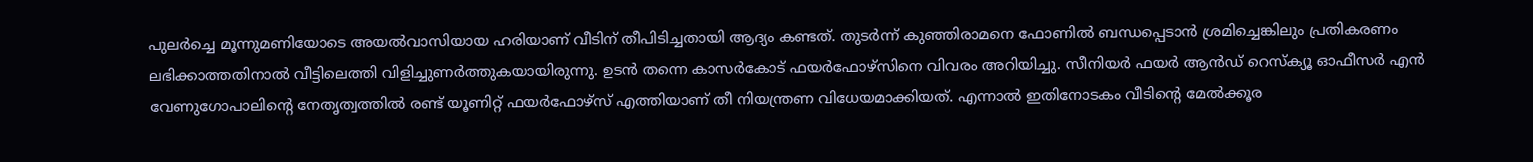പുലർച്ചെ മൂന്നുമണിയോടെ അയൽവാസിയായ ഹരിയാണ് വീടിന് തീപിടിച്ചതായി ആദ്യം കണ്ടത്. തുടർന്ന് കുഞ്ഞിരാമനെ ഫോണിൽ ബന്ധപ്പെടാൻ ശ്രമിച്ചെങ്കിലും പ്രതികരണം ലഭിക്കാത്തതിനാൽ വീട്ടിലെത്തി വിളിച്ചുണർത്തുകയായിരുന്നു. ഉടൻ തന്നെ കാസർകോട് ഫയർഫോഴ്സിനെ വിവരം അറിയിച്ചു. സീനിയർ ഫയർ ആൻഡ് റെസ്ക്യൂ ഓഫീസർ എൻ വേണുഗോപാലിന്റെ നേതൃത്വത്തിൽ രണ്ട് യൂണിറ്റ് ഫയർഫോഴ്സ് എത്തിയാണ് തീ നിയന്ത്രണ വിധേയമാക്കിയത്. എന്നാൽ ഇതിനോടകം വീടിന്റെ മേൽക്കൂര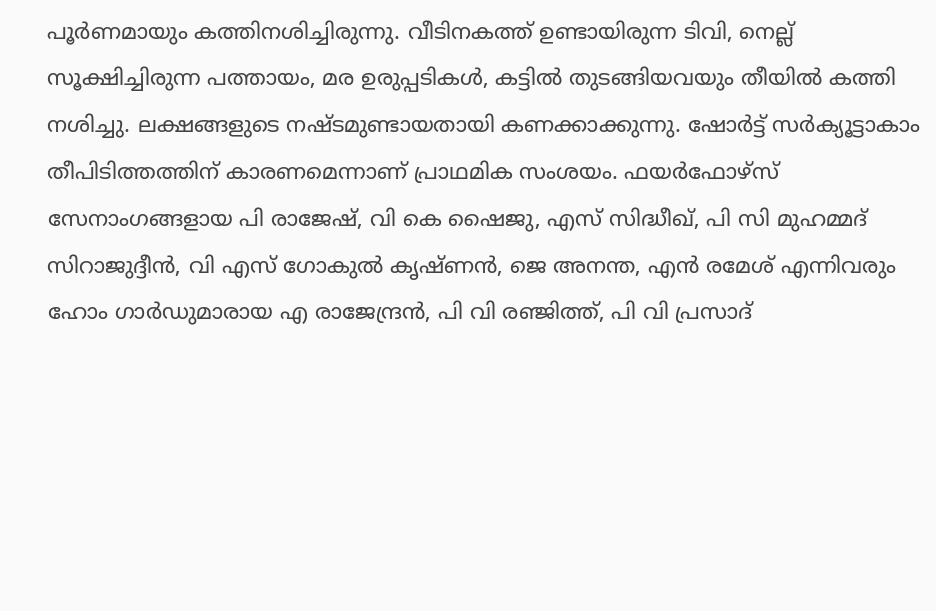പൂർണമായും കത്തിനശിച്ചിരുന്നു. വീടിനകത്ത് ഉണ്ടായിരുന്ന ടിവി, നെല്ല് സൂക്ഷിച്ചിരുന്ന പത്തായം, മര ഉരുപ്പടികൾ, കട്ടിൽ തുടങ്ങിയവയും തീയിൽ കത്തി നശിച്ചു. ലക്ഷങ്ങളുടെ നഷ്ടമുണ്ടായതായി കണക്കാക്കുന്നു. ഷോർട്ട് സർക്യൂട്ടാകാം തീപിടിത്തത്തിന് കാരണമെന്നാണ് പ്രാഥമിക സംശയം. ഫയർഫോഴ്സ് സേനാംഗങ്ങളായ പി രാജേഷ്, വി കെ ഷൈജു, എസ് സിദ്ധീഖ്, പി സി മുഹമ്മദ് സിറാജുദ്ദീൻ, വി എസ് ഗോകുൽ കൃഷ്ണൻ, ജെ അനന്ത, എൻ രമേശ് എന്നിവരും ഹോം ഗാർഡുമാരായ എ രാജേന്ദ്രൻ, പി വി രഞ്ജിത്ത്, പി വി പ്രസാദ്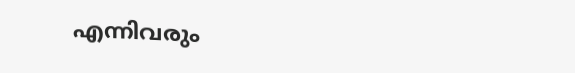എന്നിവരും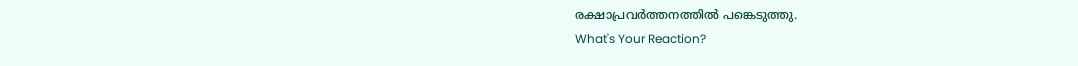രക്ഷാപ്രവർത്തനത്തിൽ പങ്കെടുത്തു.
What's Your Reaction?